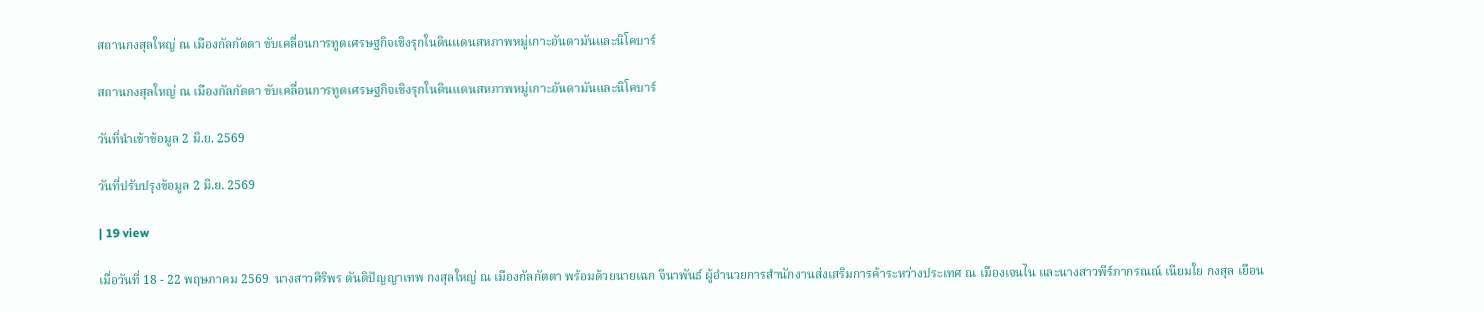สถานกงสุลใหญ่ ณ เมืองกัลกัตตา ขับเคลื่อนการทูตเศรษฐกิจเชิงรุกในดินแดนสหภาพหมู่เกาะอันดามันและนิโคบาร์

สถานกงสุลใหญ่ ณ เมืองกัลกัตตา ขับเคลื่อนการทูตเศรษฐกิจเชิงรุกในดินแดนสหภาพหมู่เกาะอันดามันและนิโคบาร์

วันที่นำเข้าข้อมูล 2 มิ.ย. 2569

วันที่ปรับปรุงข้อมูล 2 มิ.ย. 2569

| 19 view

เมื่อวันที่ 18 - 22 พฤษภาคม 2569  นางสาวศิริพร ตันติปัญญาเทพ กงสุลใหญ่ ณ เมืองกัลกัตตา พร้อมด้วยนายเฉก จีนาพันธ์ ผู้อำนวยการสำนักงานส่งเสริมการค้าระหว่างประเทศ ณ เมืองเจนไน และนางสาวพีร์ภากรณณ์ เนียมใย กงสุล เยือน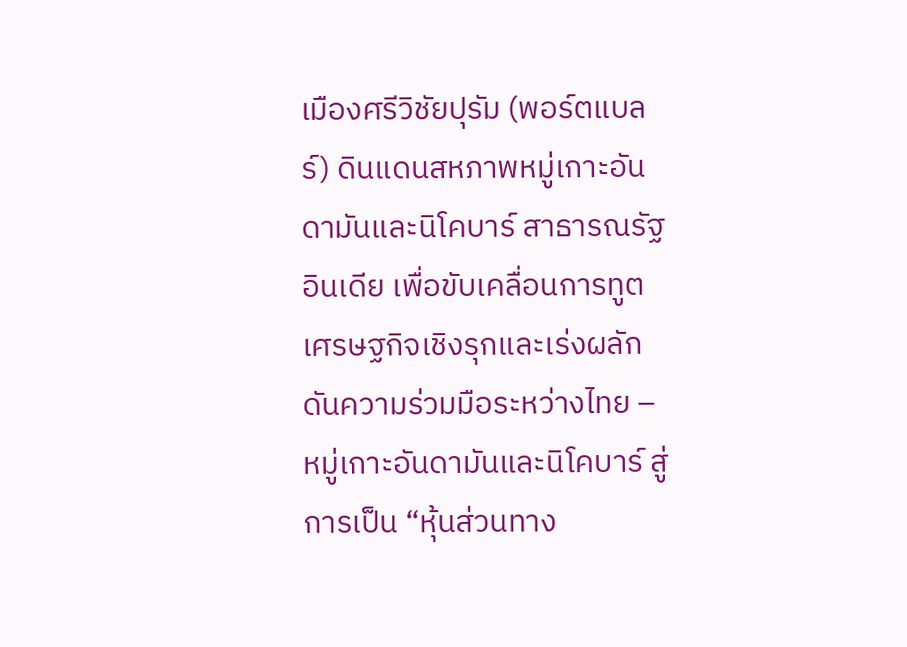เมืองศรีวิชัยปุรัม (พอร์ตแบลร์) ดินแดนสหภาพหมู่เกาะอันดามันและนิโคบาร์ สาธารณรัฐอินเดีย เพื่อขับเคลื่อนการทูตเศรษฐกิจเชิงรุกและเร่งผลักดันความร่วมมือระหว่างไทย – หมู่เกาะอันดามันและนิโคบาร์ สู่การเป็น “หุ้นส่วนทาง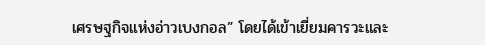เศรษฐกิจแห่งอ่าวเบงกอล” โดยได้เข้าเยี่ยมคารวะและ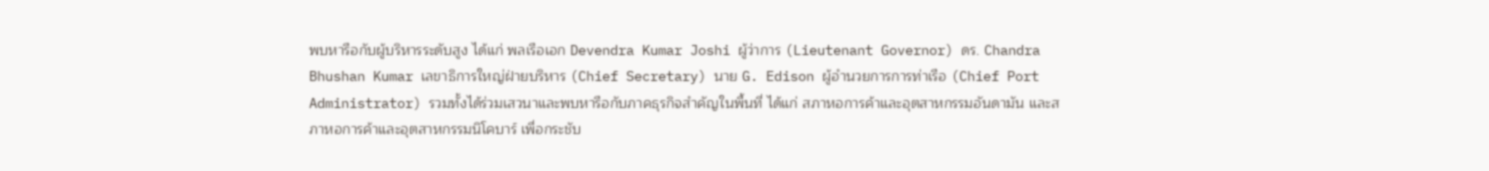พบหารือกับผู้บริหารระดับสูง ได้แก่ พลเรือเอก Devendra Kumar Joshi ผู้ว่าการ (Lieutenant Governor) ดร. Chandra Bhushan Kumar เลขาธิการใหญ่ฝ่ายบริหาร (Chief Secretary) นาย G. Edison ผู้อำนวยการการท่าเรือ (Chief Port Administrator) รวมทั้งได้ร่วมเสวนาและพบหารือกับภาคธุรกิจสำคัญในพื้นที่ ได้แก่ สภาหอการค้าและอุตสาหกรรมอันดามัน และสภาหอการค้าและอุตสาหกรรมนิโคบาร์ เพื่อกระชับ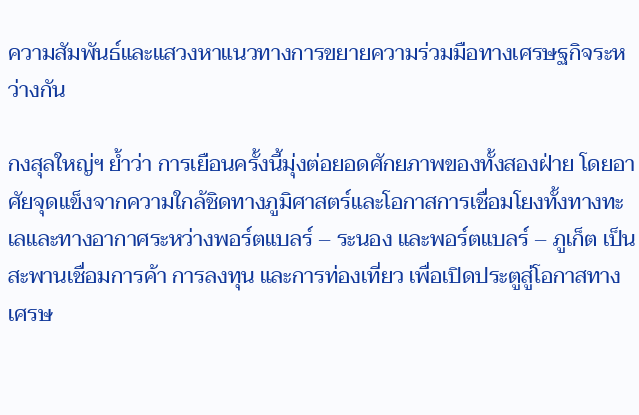ความสัมพันธ์และแสวงหาแนวทางการขยายความร่วมมือทางเศรษฐกิจระหว่างกัน

กงสุลใหญ่ฯ ย้ำว่า การเยือนครั้งนี้มุ่งต่อยอดศักยภาพของทั้งสองฝ่าย โดยอาศัยจุดแข็งจากความใกล้ชิดทางภูมิศาสตร์และโอกาสการเชื่อมโยงทั้งทางทะเลและทางอากาศระหว่างพอร์ตแบลร์ – ระนอง และพอร์ตแบลร์ – ภูเก็ต เป็นสะพานเชื่อมการค้า การลงทุน และการท่องเที่ยว เพื่อเปิดประตูสู่โอกาสทางเศรษ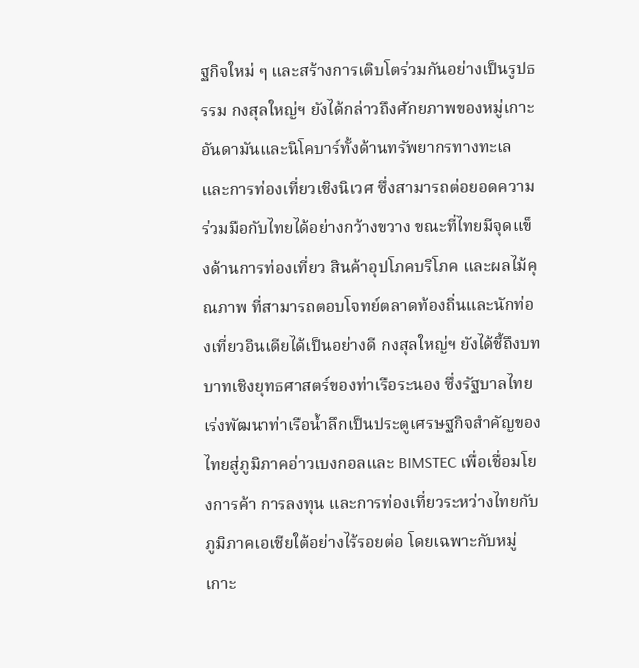ฐกิจใหม่ ๆ และสร้างการเติบโตร่วมกันอย่างเป็นรูปธรรม กงสุลใหญ่ฯ ยังได้กล่าวถึงศักยภาพของหมู่เกาะอันดามันและนิโคบาร์ทั้งด้านทรัพยากรทางทะเลและการท่องเที่ยวเชิงนิเวศ ซึ่งสามารถต่อยอดความร่วมมือกับไทยได้อย่างกว้างขวาง ขณะที่ไทยมีจุดแข็งด้านการท่องเที่ยว สินค้าอุปโภคบริโภค และผลไม้คุณภาพ ที่สามารถตอบโจทย์ตลาดท้องถิ่นและนักท่องเที่ยวอินเดียได้เป็นอย่างดี กงสุลใหญ่ฯ ยังได้ชี้ถึงบทบาทเชิงยุทธศาสตร์ของท่าเรือระนอง ซึ่งรัฐบาลไทยเร่งพัฒนาท่าเรือน้ำลึกเป็นประตูเศรษฐกิจสำคัญของไทยสู่ภูมิภาคอ่าวเบงกอลและ BIMSTEC เพื่อเชื่อมโยงการค้า การลงทุน และการท่องเที่ยวระหว่างไทยกับภูมิภาคเอเชียใต้อย่างไร้รอยต่อ โดยเฉพาะกับหมู่เกาะ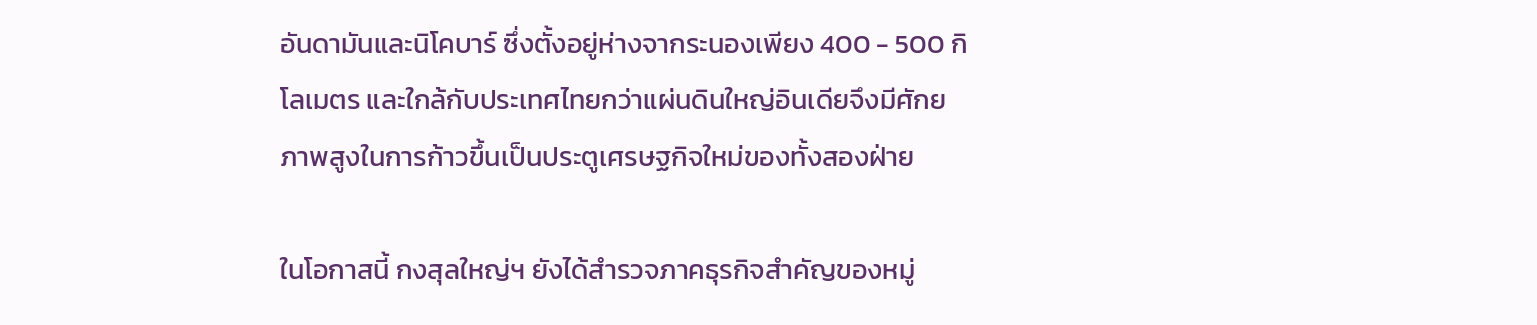อันดามันและนิโคบาร์ ซึ่งตั้งอยู่ห่างจากระนองเพียง 400 - 500 กิโลเมตร และใกล้กับประเทศไทยกว่าแผ่นดินใหญ่อินเดียจึงมีศักยภาพสูงในการก้าวขึ้นเป็นประตูเศรษฐกิจใหม่ของทั้งสองฝ่าย

ในโอกาสนี้ กงสุลใหญ่ฯ ยังได้สำรวจภาคธุรกิจสำคัญของหมู่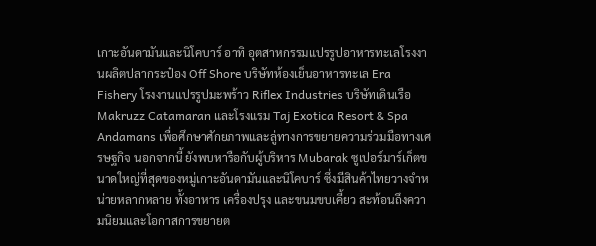เกาะอันดามันและนิโคบาร์ อาทิ อุตสาหกรรมแปรรูปอาหารทะเลโรงงานผลิตปลากระป๋อง Off Shore บริษัทห้องเย็นอาหารทะเล Era Fishery โรงงานแปรรูปมะพร้าว Riflex Industries บริษัทเดินเรือ Makruzz Catamaran และโรงแรม Taj Exotica Resort & Spa Andamans เพื่อศึกษาศักยภาพและลู่ทางการขยายความร่วมมือทางเศรษฐกิจ นอกจากนี้ ยังพบหารือกับผู้บริหาร Mubarak ซูเปอร์มาร์เก็ตขนาดใหญ่ที่สุดของหมู่เกาะอันดามันและนิโคบาร์ ซึ่งมีสินค้าไทยวางจำหน่ายหลากหลาย ทั้งอาหาร เครื่องปรุง และขนมขบเคี้ยว สะท้อนถึงความนิยมและโอกาสการขยายต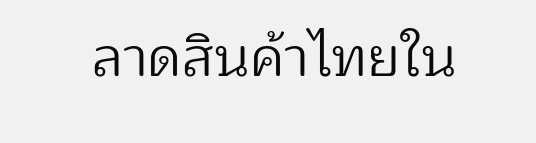ลาดสินค้าไทยใน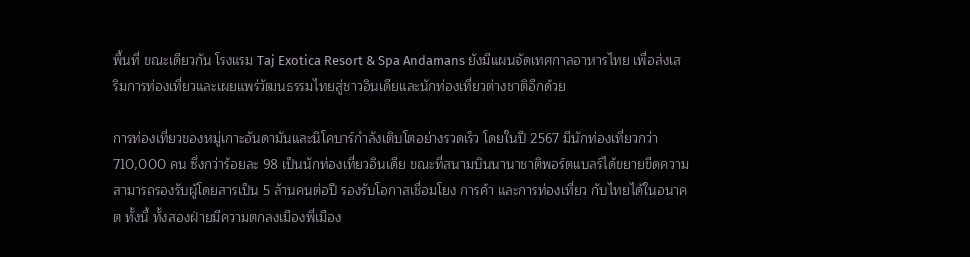พื้นที่ ขณะเดียวกัน โรงแรม Taj Exotica Resort & Spa Andamans ยังมีแผนจัดเทศกาลอาหารไทย เพื่อส่งเสริมการท่องเที่ยวและเผยแพร่วัฒนธรรมไทยสู่ชาวอินเดียและนักท่องเที่ยวต่างชาติอีกด้วย

การท่องเที่ยวของหมู่เกาะอันดามันและนิโคบาร์กำลังเติบโตอย่างรวดเร็ว โดยในปี 2567 มีนักท่องเที่ยวกว่า 710,000 คน ซึ่งกว่าร้อยละ 98 เป็นนักท่องเที่ยวอินเดีย ขณะที่สนามบินนานาชาติพอร์ตแบลร์ได้ขยายขีดความสามารถรองรับผู้โดยสารเป็น 5 ล้านคนต่อปี รองรับโอกาสเชื่อมโยง การค้า และการท่องเที่ยว กับไทยได้ในอนาคต ทั้งนี้ ทั้งสองฝ่ายมีความตกลงเมืองพี่เมือง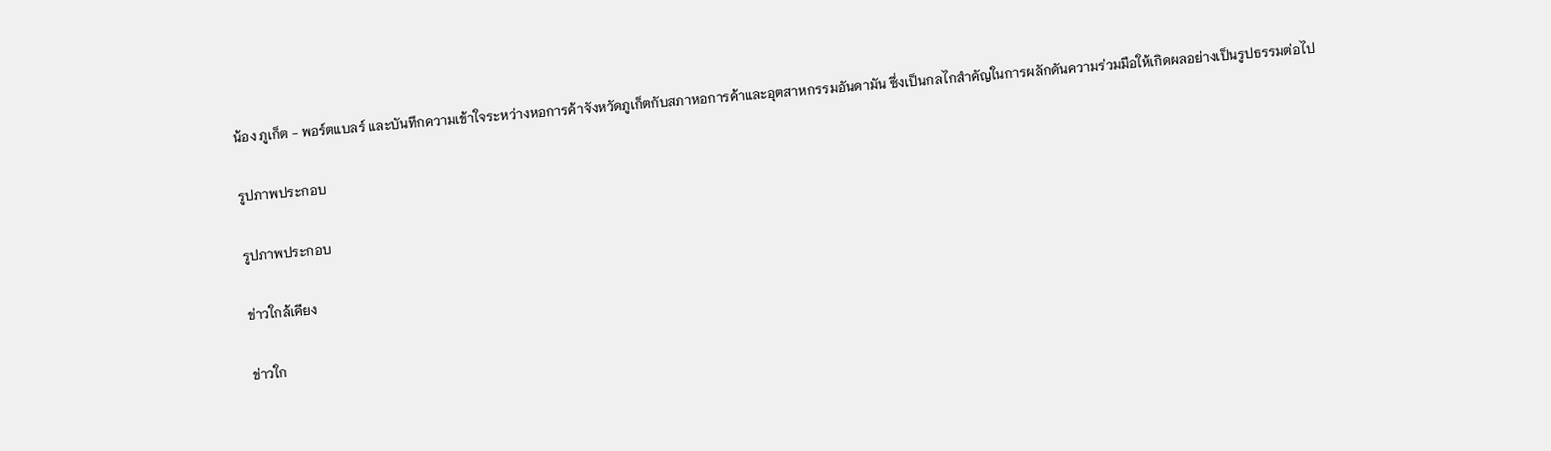น้อง ภูเก็ต - พอร์ตแบลร์ และบันทึกความเข้าใจระหว่างหอการค้าจังหวัดภูเก็ตกับสภาหอการค้าและอุตสาหกรรมอันดามัน ซึ่งเป็นกลไกสำคัญในการผลักดันความร่วมมือให้เกิดผลอย่างเป็นรูปธรรมต่อไป

รูปภาพประกอบ

รูปภาพประกอบ

ข่าวใกล้เคียง

ข่าวใก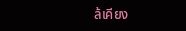ล้เคียง